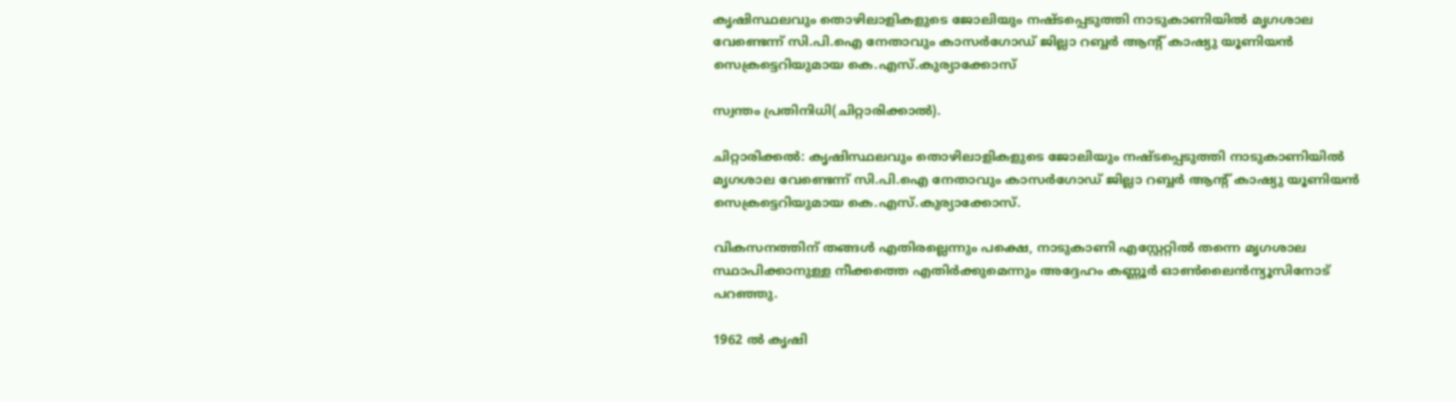കൃഷിസ്ഥലവും തൊഴിലാളികളുടെ ജോലിയും നഷ്ടപ്പെടുത്തി നാടുകാണിയില്‍ മൃഗശാല വേണ്ടെന്ന് സി.പി.ഐ നേതാവും കാസര്‍ഗോഡ് ജില്ലാ റബ്ബര്‍ ആന്റ് കാഷ്യു യൂണിയന്‍ സെക്രട്ടെറിയുമായ കെ.എസ്.കുര്യാക്കോസ്

സ്വന്തം പ്രതിനിധി(ചിറ്റാരിക്കാല്‍).

ചിറ്റാരിക്കല്‍: കൃഷിസ്ഥലവും തൊഴിലാളികളുടെ ജോലിയും നഷ്ടപ്പെടുത്തി നാടുകാണിയില്‍ മൃഗശാല വേണ്ടെന്ന് സി.പി.ഐ നേതാവും കാസര്‍ഗോഡ് ജില്ലാ റബ്ബര്‍ ആന്റ് കാഷ്യു യൂണിയന്‍ സെക്രട്ടെറിയുമായ കെ.എസ്.കുര്യാക്കോസ്.

വികസനത്തിന് തങ്ങള്‍ എതിരല്ലെന്നും പക്ഷെ, നാടുകാണി എസ്റ്റേറ്റില്‍ തന്നെ മൃഗശാല സ്ഥാപിക്കാനുള്ള നീക്കത്തെ എതിര്‍ക്കുമെന്നും അദ്ദേഹം കണ്ണൂര്‍ ഓണ്‍ലൈന്‍ന്യൂസിനോട് പറഞ്ഞു.

1962 ല്‍ കൃഷി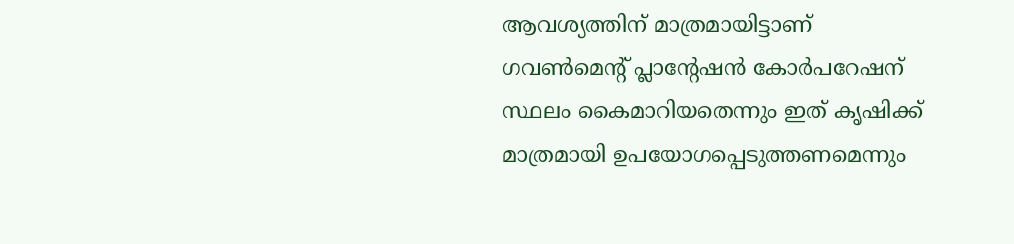ആവശ്യത്തിന് മാത്രമായിട്ടാണ് ഗവണ്‍മെന്റ് പ്ലാന്റേഷന്‍ കോര്‍പറേഷന് സ്ഥലം കൈമാറിയതെന്നും ഇത് കൃഷിക്ക് മാത്രമായി ഉപയോഗപ്പെടുത്തണമെന്നും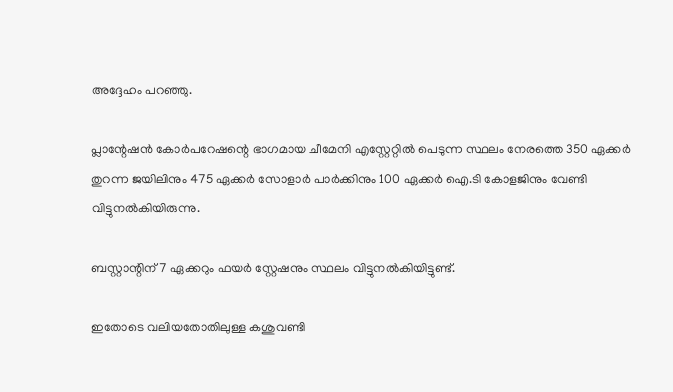അദ്ദേഹം പറഞ്ഞു.

പ്ലാന്റേഷന്‍ കോര്‍പറേഷന്റെ ഭാഗമായ ചീമേനി എസ്റ്റേറ്റില്‍ പെടുന്ന സ്ഥലം നേരത്തെ 350 ഏക്കര്‍ തുറന്ന ജയിലിനും 475 ഏക്കര്‍ സോളാര്‍ പാര്‍ക്കിനും 100 ഏക്കര്‍ ഐ.ടി കോളജിനും വേണ്ടി വിട്ടുനല്‍കിയിരുന്നു.

ബസ്റ്റാന്റിന് 7 ഏക്കറും ഫയര്‍ സ്റ്റേഷനും സ്ഥലം വിട്ടുനല്‍കിയിട്ടുണ്ട്.

ഇതോടെ വലിയതോതിലുള്ള കശുവണ്ടി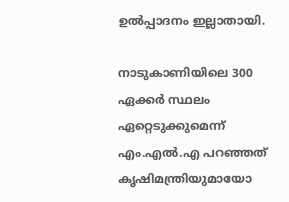ഉല്‍പ്പാദനം ഇല്ലാതായി.

നാടുകാണിയിലെ 300 ഏക്കര്‍ സ്ഥലം ഏറ്റെടുക്കുമെന്ന് എം.എല്‍.എ പറഞ്ഞത് കൃഷിമന്ത്രിയുമായോ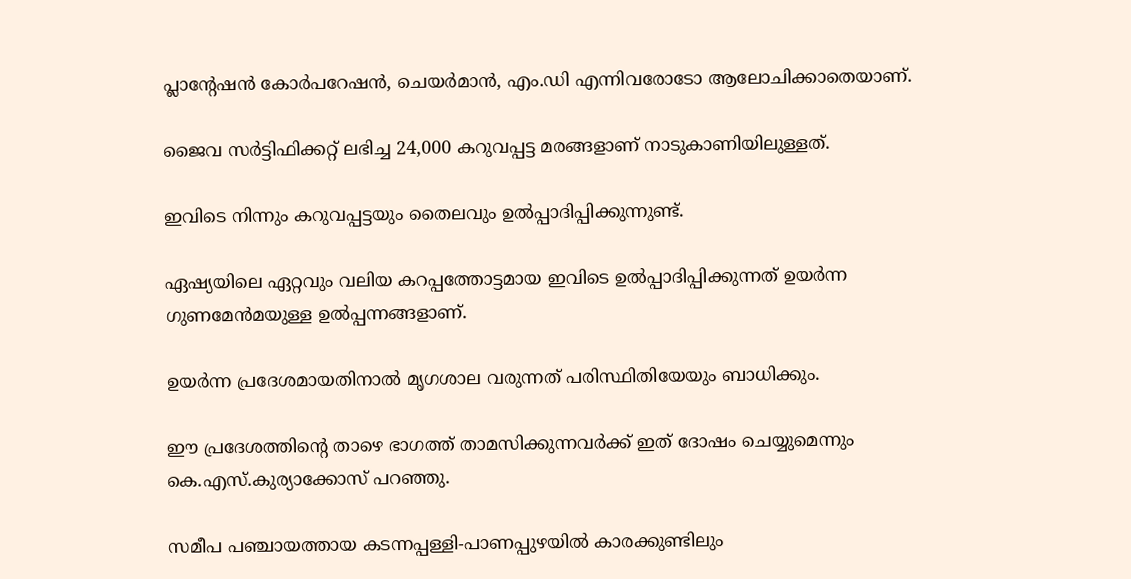പ്ലാന്റേഷന്‍ കോര്‍പറേഷന്‍, ചെയര്‍മാന്‍, എം.ഡി എന്നിവരോടോ ആലോചിക്കാതെയാണ്.

ജൈവ സര്‍ട്ടിഫിക്കറ്റ് ലഭിച്ച 24,000 കറുവപ്പട്ട മരങ്ങളാണ് നാടുകാണിയിലുള്ളത്.

ഇവിടെ നിന്നും കറുവപ്പട്ടയും തൈലവും ഉല്‍പ്പാദിപ്പിക്കുന്നുണ്ട്.

ഏഷ്യയിലെ ഏറ്റവും വലിയ കറപ്പത്തോട്ടമായ ഇവിടെ ഉല്‍പ്പാദിപ്പിക്കുന്നത് ഉയര്‍ന്ന ഗുണമേന്‍മയുള്ള ഉല്‍പ്പന്നങ്ങളാണ്.

ഉയര്‍ന്ന പ്രദേശമായതിനാല്‍ മൃഗശാല വരുന്നത് പരിസ്ഥിതിയേയും ബാധിക്കും.

ഈ പ്രദേശത്തിന്റെ താഴെ ഭാഗത്ത് താമസിക്കുന്നവര്‍ക്ക് ഇത് ദോഷം ചെയ്യുമെന്നും കെ.എസ്.കുര്യാക്കോസ് പറഞ്ഞു.

സമീപ പഞ്ചായത്തായ കടന്നപ്പള്ളി-പാണപ്പുഴയില്‍ കാരക്കുണ്ടിലും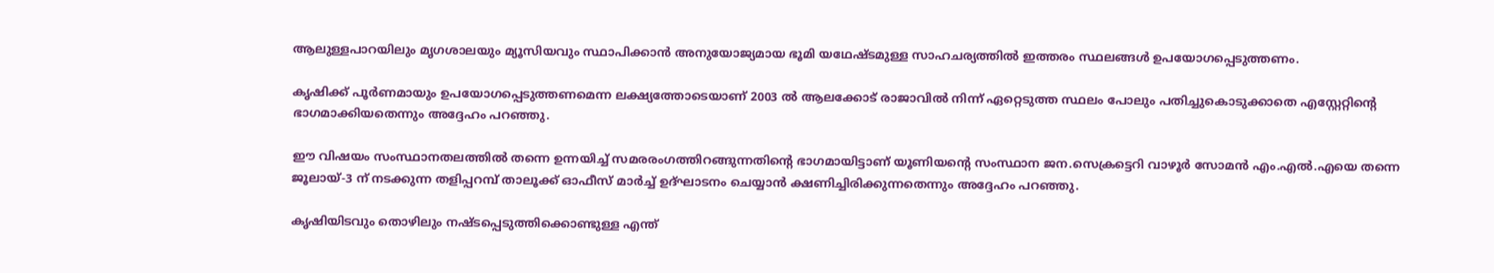ആലുള്ളപാറയിലും മൃഗശാലയും മ്യൂസിയവും സ്ഥാപിക്കാന്‍ അനുയോജ്യമായ ഭൂമി യഥേഷ്ടമുള്ള സാഹചര്യത്തില്‍ ഇത്തരം സ്ഥലങ്ങള്‍ ഉപയോഗപ്പെടുത്തണം.

കൃഷിക്ക് പൂര്‍ണമായും ഉപയോഗപ്പെടുത്തണമെന്ന ലക്ഷ്യത്തോടെയാണ് 2003 ല്‍ ആലക്കോട് രാജാവില്‍ നിന്ന് ഏറ്റെടുത്ത സ്ഥലം പോലും പതിച്ചുകൊടുക്കാതെ എസ്റ്റേറ്റിന്റെ ഭാഗമാക്കിയതെന്നും അദ്ദേഹം പറഞ്ഞു.

ഈ വിഷയം സംസ്ഥാനതലത്തില്‍ തന്നെ ഉന്നയിച്ച് സമരരംഗത്തിറങ്ങുന്നതിന്റെ ഭാഗമായിട്ടാണ് യൂണിയന്റെ സംസ്ഥാന ജന.സെക്രട്ടെറി വാഴൂര്‍ സോമന്‍ എം.എല്‍.എയെ തന്നെ ജൂലായ്-3 ന് നടക്കുന്ന തളിപ്പറമ്പ് താലൂക്ക് ഓഫീസ് മാര്‍ച്ച് ഉദ്ഘാടനം ചെയ്യാന്‍ ക്ഷണിച്ചിരിക്കുന്നതെന്നും അദ്ദേഹം പറഞ്ഞു.

കൃഷിയിടവും തൊഴിലും നഷ്ടപ്പെടുത്തിക്കൊണ്ടുള്ള എന്ത്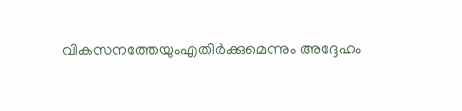വികസനത്തേയുംഎതിര്‍ക്കുമെന്നും അദ്ദേഹം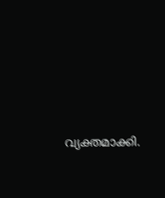വ്യക്തമാക്കി.